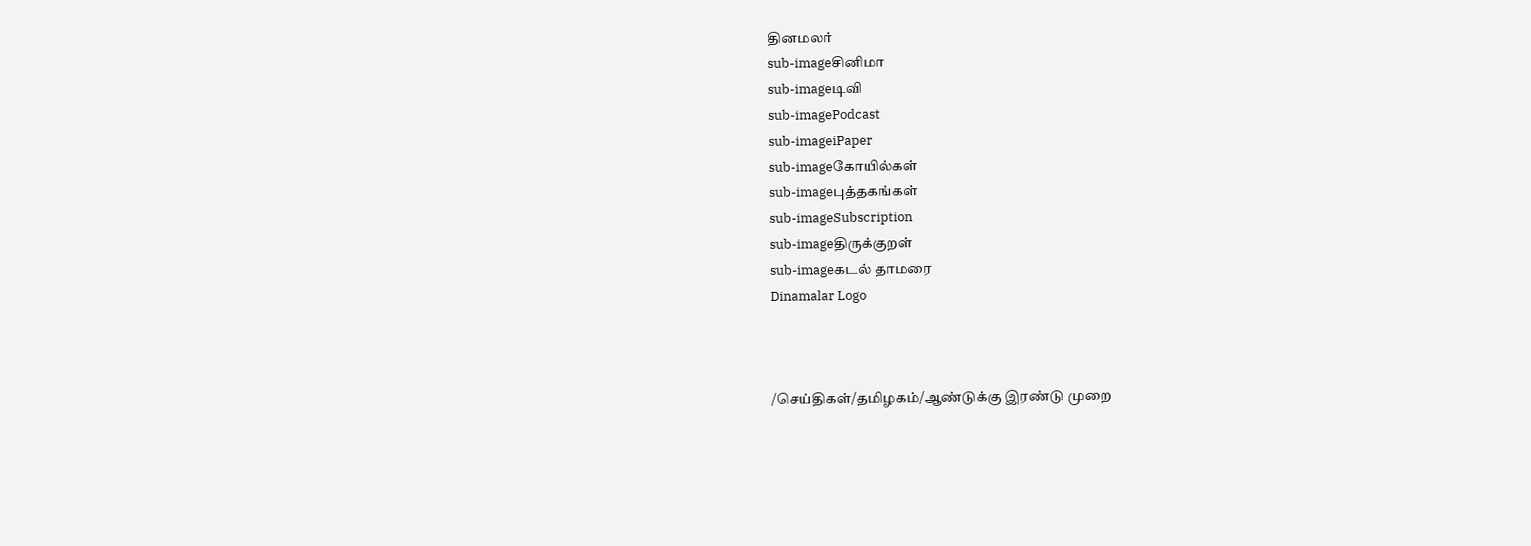தினமலர்
sub-imageசினிமா
sub-imageடிவி
sub-imagePodcast
sub-imageiPaper
sub-imageகோயில்கள்
sub-imageபுத்தகங்கள்
sub-imageSubscription
sub-imageதிருக்குறள்
sub-imageகடல் தாமரை
Dinamalar Logo



/செய்திகள்/தமிழகம்/ஆண்டுக்கு இரண்டு முறை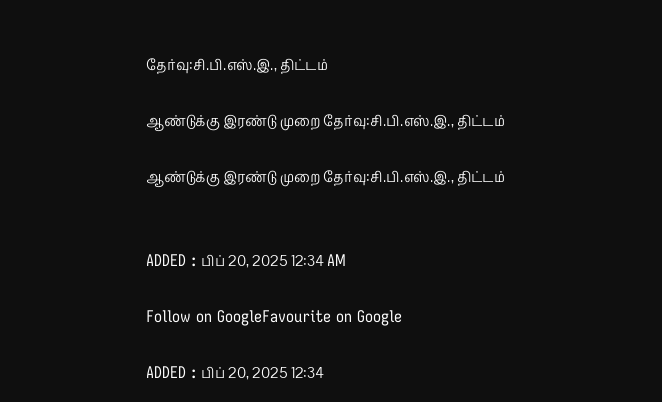தேர்வு:சி.பி.எஸ்.இ., திட்டம்

ஆண்டுக்கு இரண்டு முறை தேர்வு:சி.பி.எஸ்.இ., திட்டம்

ஆண்டுக்கு இரண்டு முறை தேர்வு:சி.பி.எஸ்.இ., திட்டம்


ADDED : பிப் 20, 2025 12:34 AM

Follow on GoogleFavourite on Google

ADDED : பிப் 20, 2025 12:34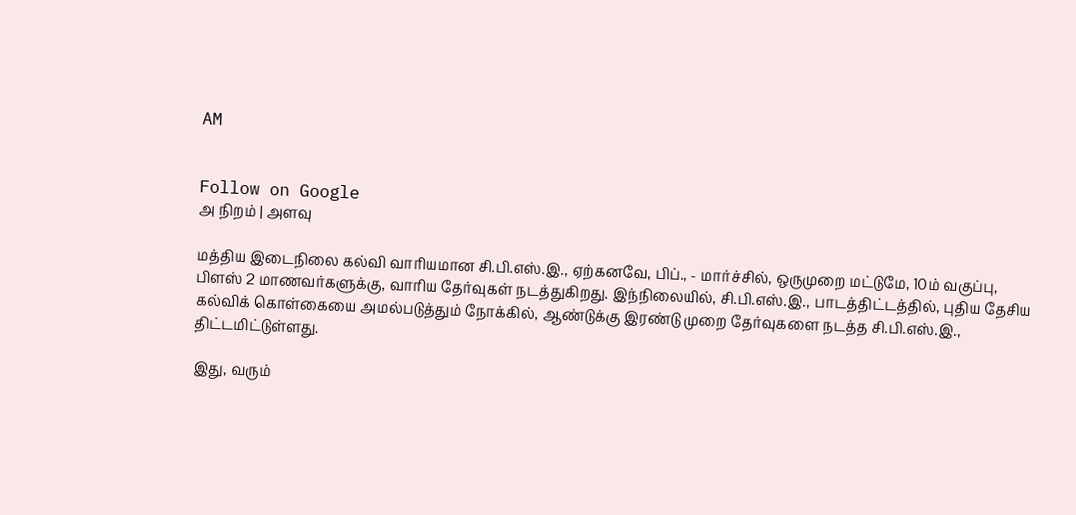AM


Follow on Google
அ நிறம் | அளவு

மத்திய இடைநிலை கல்வி வாரியமான சி.பி.எஸ்.இ., ஏற்கனவே, பிப்., - மார்ச்சில், ஒருமுறை மட்டுமே, 10ம் வகுப்பு, பிளஸ் 2 மாணவர்களுக்கு, வாரிய தேர்வுகள் நடத்துகிறது. இந்நிலையில், சி.பி.எஸ்.இ., பாடத்திட்டத்தில், புதிய தேசிய கல்விக் கொள்கையை அமல்படுத்தும் நோக்கில், ஆண்டுக்கு இரண்டு முறை தேர்வுகளை நடத்த சி.பி.எஸ்.இ., திட்டமிட்டுள்ளது.

இது, வரும்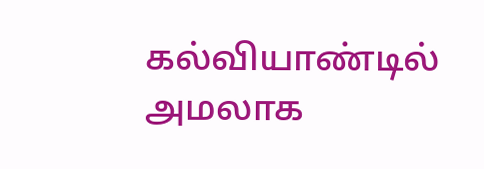கல்வியாண்டில் அமலாக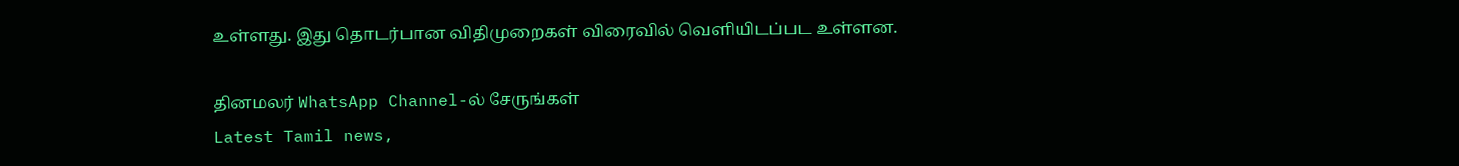உள்ளது. இது தொடர்பான விதிமுறைகள் விரைவில் வெளியிடப்பட உள்ளன.

தினமலர் WhatsApp Channel-ல் சேருங்கள்
Latest Tamil news,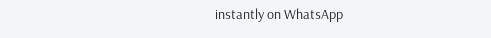instantly on WhatsApp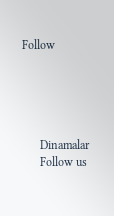Follow





      Dinamalar
      Follow us